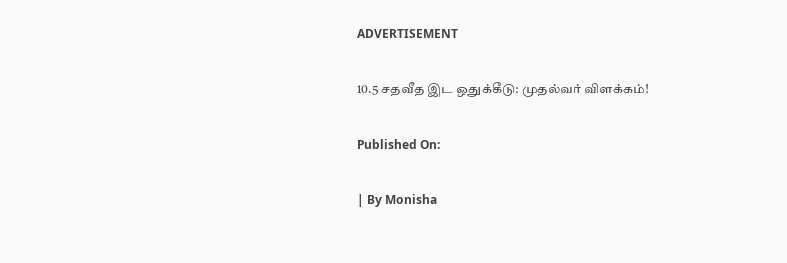ADVERTISEMENT

10.5 சதவீத இட ஒதுக்கீடு: முதல்வர் விளக்கம்!

Published On:

| By Monisha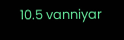10.5 vanniyar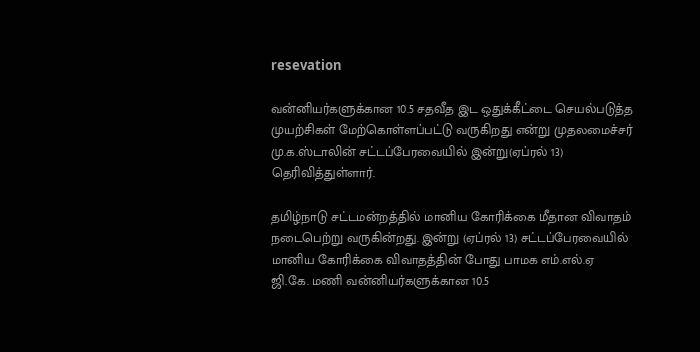resevation

வன்னியர்களுக்கான 10.5 சதவீத இட ஒதுக்கீட்டை செயல்படுத்த முயற்சிகள் மேற்கொள்ளப்பட்டு வருகிறது என்று முதலமைச்சர் மு.க.ஸ்டாலின் சட்டப்பேரவையில் இன்று(ஏப்ரல் 13) தெரிவித்துள்ளார்.

தமிழ்நாடு சட்டமன்றத்தில் மானிய கோரிக்கை மீதான விவாதம் நடைபெற்று வருகின்றது. இன்று (ஏப்ரல் 13) சட்டப்பேரவையில் மானிய கோரிக்கை விவாதத்தின் போது பாமக எம்.எல்.ஏ ஜி.கே. மணி வன்னியர்களுக்கான 10.5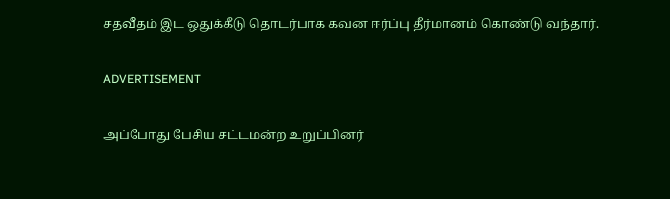சதவீதம் இட ஒதுக்கீடு தொடர்பாக கவன ஈர்ப்பு தீர்மானம் கொண்டு வந்தார்.

ADVERTISEMENT

அப்போது பேசிய சட்டமன்ற உறுப்பினர்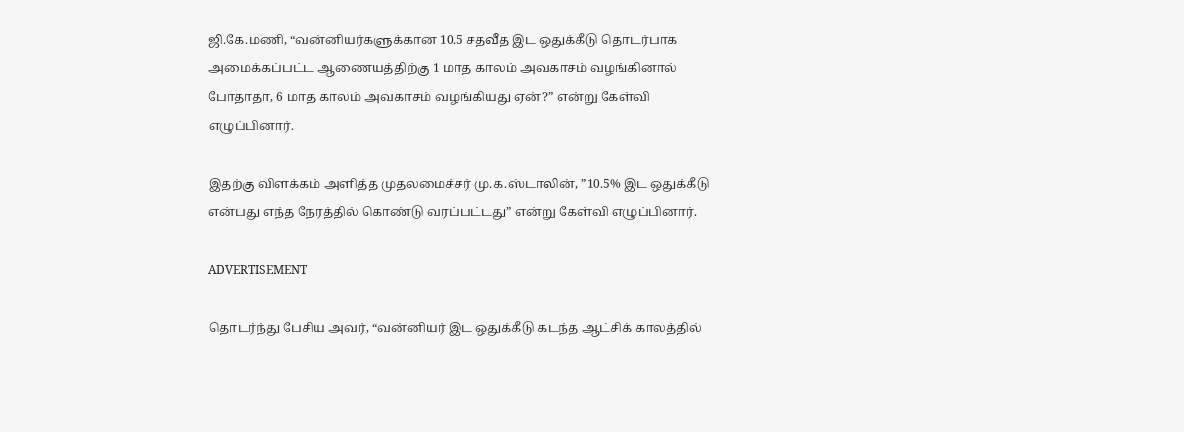ஜி.கே.மணி, “வன்னியர்களுக்கான 10.5 சதவீத இட ஒதுக்கீடு தொடர்பாக அமைக்கப்பட்ட ஆணையத்திற்கு 1 மாத காலம் அவகாசம் வழங்கினால் போதாதா, 6 மாத காலம் அவகாசம் வழங்கியது ஏன்?” என்று கேள்வி எழுப்பினார்.

இதற்கு விளக்கம் அளித்த முதலமைச்சர் மு.க.ஸ்டாலின், ”10.5% இட ஒதுக்கீடு என்பது எந்த நேரத்தில் கொண்டு வரப்பட்டது” என்று கேள்வி எழுப்பினார்.

ADVERTISEMENT

தொடர்ந்து பேசிய அவர், “வன்னியர் இட ஒதுக்கீடு கடந்த ஆட்சிக் காலத்தில்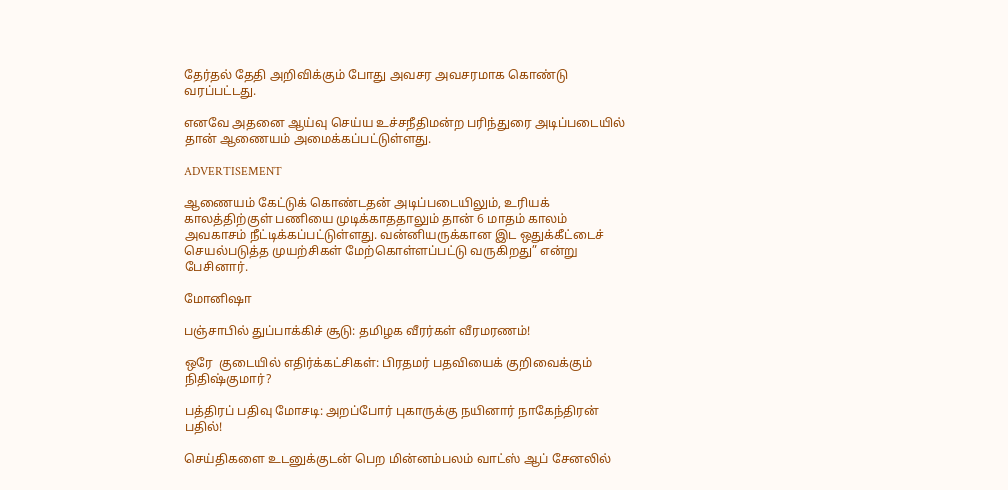தேர்தல் தேதி அறிவிக்கும் போது அவசர அவசரமாக கொண்டு வரப்பட்டது.

எனவே அதனை ஆய்வு செய்ய உச்சநீதிமன்ற பரிந்துரை அடிப்படையில் தான் ஆணையம் அமைக்கப்பட்டுள்ளது.

ADVERTISEMENT

ஆணையம் கேட்டுக் கொண்டதன் அடிப்படையிலும், உரியக் காலத்திற்குள் பணியை முடிக்காததாலும் தான் 6 மாதம் காலம் அவகாசம் நீட்டிக்கப்பட்டுள்ளது. வன்னியருக்கான இட ஒதுக்கீட்டைச் செயல்படுத்த முயற்சிகள் மேற்கொள்ளப்பட்டு வருகிறது” என்று பேசினார்.

மோனிஷா

பஞ்சாபில் துப்பாக்கிச் சூடு: தமிழக வீரர்கள் வீரமரணம்!

ஒரே  குடையில் எதிர்க்கட்சிகள்: பிரதமர் பதவியைக் குறிவைக்கும் நிதிஷ்குமார்?

பத்திரப் பதிவு மோசடி: அறப்போர் புகாருக்கு நயினார் நாகேந்திரன் பதில்!

செய்திகளை உடனுக்குடன் பெற மின்னம்பலம் வாட்ஸ் ஆப் சேனலில்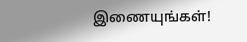இணையுங்கள்!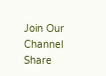Join Our Channel
Share